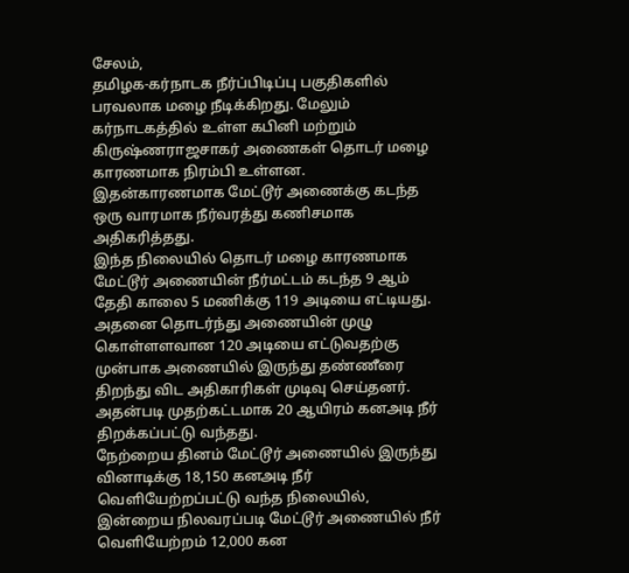சேலம்,
தமிழக-கர்நாடக நீர்ப்பிடிப்பு பகுதிகளில் பரவலாக மழை நீடிக்கிறது. மேலும் கர்நாடகத்தில் உள்ள கபினி மற்றும் கிருஷ்ணராஜசாகர் அணைகள் தொடர் மழை காரணமாக நிரம்பி உள்ளன. இதன்காரணமாக மேட்டூர் அணைக்கு கடந்த ஒரு வாரமாக நீர்வரத்து கணிசமாக அதிகரித்தது.
இந்த நிலையில் தொடர் மழை காரணமாக மேட்டூர் அணையின் நீர்மட்டம் கடந்த 9 ஆம் தேதி காலை 5 மணிக்கு 119 அடியை எட்டியது. அதனை தொடர்ந்து அணையின் முழு கொள்ளளவான 120 அடியை எட்டுவதற்கு முன்பாக அணையில் இருந்து தண்ணீரை திறந்து விட அதிகாரிகள் முடிவு செய்தனர். அதன்படி முதற்கட்டமாக 20 ஆயிரம் கனஅடி நீர் திறக்கப்பட்டு வந்தது.
நேற்றைய தினம் மேட்டூர் அணையில் இருந்து வினாடிக்கு 18,150 கனஅடி நீர் வெளியேற்றப்பட்டு வந்த நிலையில், இன்றைய நிலவரப்படி மேட்டூர் அணையில் நீர் வெளியேற்றம் 12,000 கன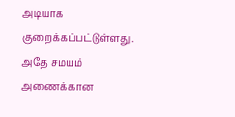அடியாக குறைக்கப்பட்டுள்ளது. அதே சமயம் அணைக்கான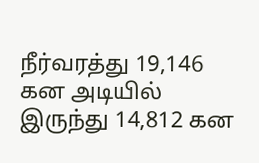நீர்வரத்து 19,146 கன அடியில் இருந்து 14,812 கன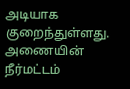அடியாக குறைந்துள்ளது.
அணையின் நீர்மட்டம்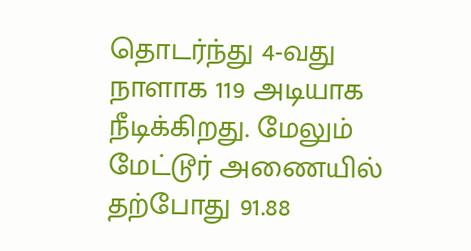தொடர்ந்து 4-வது நாளாக 119 அடியாக நீடிக்கிறது. மேலும் மேட்டூர் அணையில் தற்போது 91.88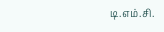டி.எம்.சி.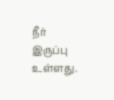நீர் இருப்பு உள்ளது.